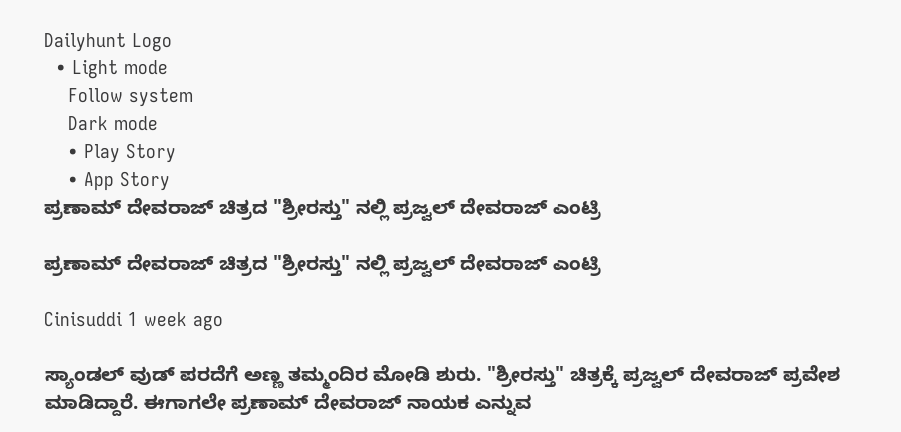Dailyhunt Logo
  • Light mode
    Follow system
    Dark mode
    • Play Story
    • App Story
ಪ್ರಣಾಮ್ ದೇವರಾಜ್ ಚಿತ್ರದ "ಶ್ರೀರಸ್ತು" ನಲ್ಲಿ ಪ್ರಜ್ವಲ್ ದೇವರಾಜ್ ಎಂಟ್ರಿ

ಪ್ರಣಾಮ್ ದೇವರಾಜ್ ಚಿತ್ರದ "ಶ್ರೀರಸ್ತು" ನಲ್ಲಿ ಪ್ರಜ್ವಲ್ ದೇವರಾಜ್ ಎಂಟ್ರಿ

Cinisuddi 1 week ago

ಸ್ಯಾಂಡಲ್‌ ವುಡ್‌ ಪರದೆಗೆ ಅಣ್ಣ ತಮ್ಮಂದಿರ ಮೋಡಿ ಶುರು. "ಶ್ರೀರಸ್ತು" ಚಿತ್ರಕ್ಕೆ ಪ್ರಜ್ವಲ್‌ ದೇವರಾಜ್ ಪ್ರವೇಶ ಮಾಡಿದ್ದಾರೆ. ಈಗಾಗಲೇ ಪ್ರಣಾಮ್‌ ದೇವರಾಜ್‌ ನಾಯಕ ಎನ್ನುವ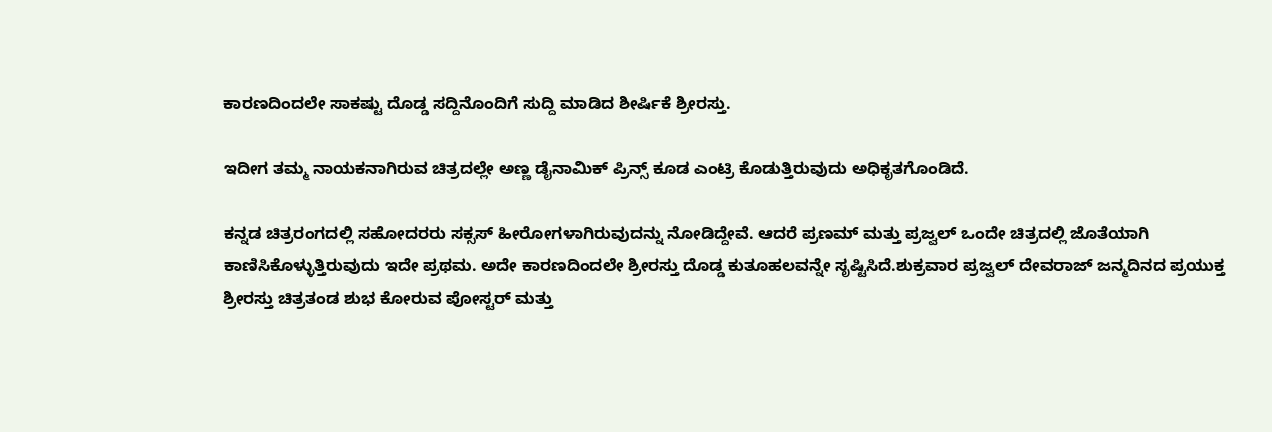ಕಾರಣದಿಂದಲೇ ಸಾಕಷ್ಟು ದೊಡ್ಡ ಸದ್ದಿನೊಂದಿಗೆ ಸುದ್ದಿ ಮಾಡಿದ ಶೀರ್ಷಿಕೆ ಶ್ರೀರಸ್ತು.

ಇದೀಗ ತಮ್ಮ ನಾಯಕನಾಗಿರುವ ಚಿತ್ರದಲ್ಲೇ ಅಣ್ಣ ಡೈನಾಮಿಕ್‌ ಪ್ರಿನ್ಸ್‌ ಕೂಡ ಎಂಟ್ರಿ ಕೊಡುತ್ತಿರುವುದು ಅಧಿಕೃತಗೊಂಡಿದೆ.

ಕನ್ನಡ ಚಿತ್ರರಂಗದಲ್ಲಿ ಸಹೋದರರು ಸಕ್ಸಸ್‌ ಹೀರೋಗಳಾಗಿರುವುದನ್ನು ನೋಡಿದ್ದೇವೆ. ಆದರೆ ಪ್ರಣಮ್‌ ಮತ್ತು ಪ್ರಜ್ವಲ್ ಒಂದೇ ಚಿತ್ರದಲ್ಲಿ ಜೊತೆಯಾಗಿ ಕಾಣಿಸಿಕೊಳ್ಳುತ್ತಿರುವುದು ಇದೇ ಪ್ರಥಮ. ಅದೇ ಕಾರಣದಿಂದಲೇ ಶ್ರೀರಸ್ತು ದೊಡ್ಡ ಕುತೂಹಲವನ್ನೇ ಸೃಷ್ಟಿಸಿದೆ.ಶುಕ್ರವಾರ ಪ್ರಜ್ವಲ್‌ ದೇವರಾಜ್‌ ಜನ್ಮದಿನದ ಪ್ರಯುಕ್ತ ಶ್ರೀರಸ್ತು ಚಿತ್ರತಂಡ ಶುಭ ಕೋರುವ ಪೋಸ್ಟರ್‌ ಮತ್ತು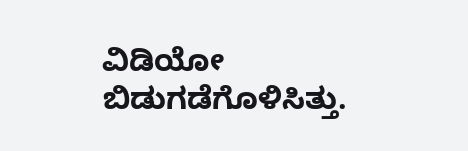ವಿಡಿಯೋ ಬಿಡುಗಡೆಗೊಳಿಸಿತ್ತು.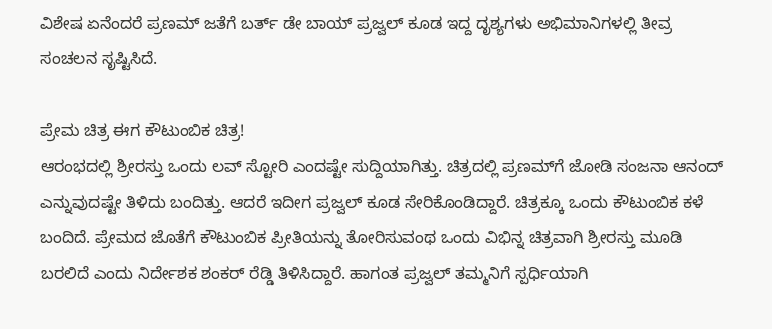ವಿಶೇಷ ಏನೆಂದರೆ ಪ್ರಣಮ್‌ ಜತೆಗೆ ಬರ್ತ್‌ ಡೇ ಬಾಯ್ ಪ್ರಜ್ವಲ್‌ ಕೂಡ ಇದ್ದ ದೃಶ್ಯಗಳು ಅಭಿಮಾನಿಗಳಲ್ಲಿ ತೀವ್ರ ಸಂಚಲನ ಸೃಷ್ಟಿಸಿದೆ.

ಪ್ರೇಮ ಚಿತ್ರ ಈಗ ಕೌಟುಂಬಿಕ ಚಿತ್ರ!
ಆರಂಭದಲ್ಲಿ ಶ್ರೀರಸ್ತು ಒಂದು ಲವ್‌ ಸ್ಟೋರಿ ಎಂದಷ್ಟೇ ಸುದ್ದಿಯಾಗಿತ್ತು. ಚಿತ್ರದಲ್ಲಿ ಪ್ರಣಮ್‌ಗೆ ಜೋಡಿ ಸಂಜನಾ ಆನಂದ್‌ ಎನ್ನುವುದಷ್ಟೇ ತಿಳಿದು ಬಂದಿತ್ತು. ಆದರೆ ಇದೀಗ ಪ್ರಜ್ವಲ್‌ ಕೂಡ ಸೇರಿಕೊಂಡಿದ್ದಾರೆ. ಚಿತ್ರಕ್ಕೂ ಒಂದು ಕೌಟುಂಬಿಕ ಕಳೆ ಬಂದಿದೆ. ಪ್ರೇಮದ ಜೊತೆಗೆ ಕೌಟುಂಬಿಕ ಪ್ರೀತಿಯನ್ನು ತೋರಿಸುವಂಥ ಒಂದು ವಿಭಿನ್ನ ಚಿತ್ರವಾಗಿ ಶ್ರೀರಸ್ತು ಮೂಡಿ ಬರಲಿದೆ ಎಂದು ನಿರ್ದೇಶಕ ಶಂಕರ್‌ ರೆಡ್ಡಿ ತಿಳಿಸಿದ್ದಾರೆ. ಹಾಗಂತ ಪ್ರಜ್ವಲ್‌ ತಮ್ಮನಿಗೆ ಸ್ಪರ್ಧಿಯಾಗಿ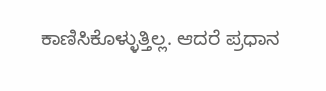ಕಾಣಿಸಿಕೊಳ್ಳುತ್ತಿಲ್ಲ. ಆದರೆ ಪ್ರಧಾನ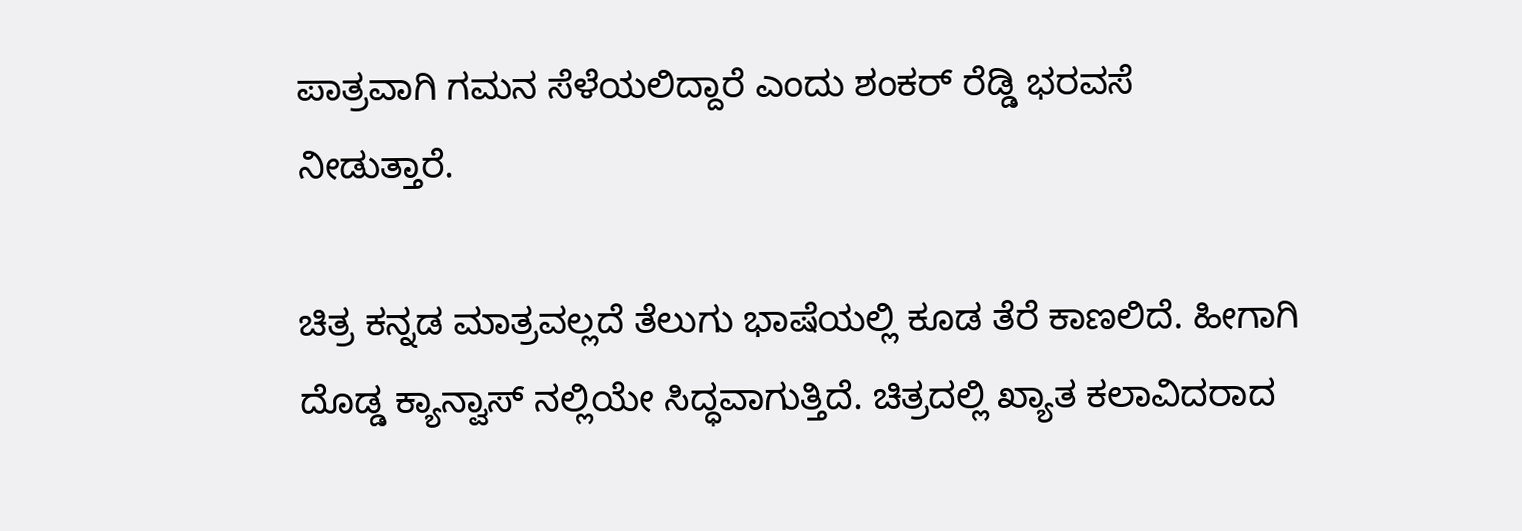ಪಾತ್ರವಾಗಿ ಗಮನ ಸೆಳೆಯಲಿದ್ದಾರೆ ಎಂದು ಶಂಕರ್‌ ರೆಡ್ಡಿ ಭರವಸೆ ನೀಡುತ್ತಾರೆ.

ಚಿತ್ರ ಕನ್ನಡ ಮಾತ್ರವಲ್ಲದೆ ತೆಲುಗು ಭಾಷೆಯಲ್ಲಿ ಕೂಡ ತೆರೆ ಕಾಣಲಿದೆ. ಹೀಗಾಗಿ ದೊಡ್ಡ ಕ್ಯಾನ್ವಾಸ್ ನಲ್ಲಿಯೇ ಸಿದ್ಧವಾಗುತ್ತಿದೆ. ಚಿತ್ರದಲ್ಲಿ ಖ್ಯಾತ ಕಲಾವಿದರಾದ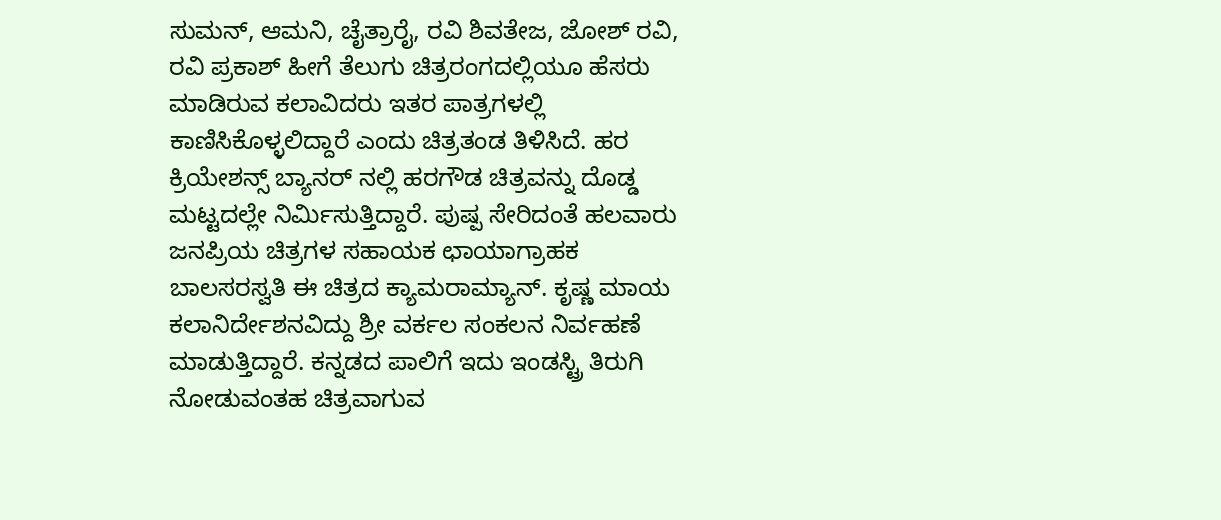ಸುಮನ್‌, ಆಮನಿ, ಚೈತ್ರಾರೈ, ರವಿ ಶಿವತೇಜ, ಜೋಶ್‌ ರವಿ, ರವಿ ಪ್ರಕಾಶ್‌ ಹೀಗೆ ತೆಲುಗು ಚಿತ್ರರಂಗದಲ್ಲಿಯೂ ಹೆಸರು ಮಾಡಿರುವ ಕಲಾವಿದರು ಇತರ ಪಾತ್ರಗಳಲ್ಲಿ ಕಾಣಿಸಿಕೊಳ್ಳಲಿದ್ದಾರೆ ಎಂದು ಚಿತ್ರತಂಡ ತಿಳಿಸಿದೆ. ಹರ ಕ್ರಿಯೇಶನ್ಸ್‌ ಬ್ಯಾನರ್‌ ನಲ್ಲಿ ಹರಗೌಡ ಚಿತ್ರವನ್ನು ದೊಡ್ಡ ಮಟ್ಟದಲ್ಲೇ ನಿರ್ಮಿಸುತ್ತಿದ್ದಾರೆ. ಪುಷ್ಪ ಸೇರಿದಂತೆ ಹಲವಾರು ಜನಪ್ರಿಯ ಚಿತ್ರಗಳ ಸಹಾಯಕ ಛಾಯಾಗ್ರಾಹಕ ಬಾಲಸರಸ್ವತಿ ಈ ಚಿತ್ರದ ಕ್ಯಾಮರಾಮ್ಯಾನ್. ಕೃಷ್ಣ ಮಾಯ ಕಲಾನಿರ್ದೇಶನವಿದ್ದು ಶ್ರೀ ವರ್ಕಲ ಸಂಕಲನ ನಿರ್ವಹಣೆ ಮಾಡುತ್ತಿದ್ದಾರೆ. ಕನ್ನಡದ ಪಾಲಿಗೆ ಇದು ಇಂಡಸ್ಟ್ರಿ ತಿರುಗಿ ನೋಡುವಂತಹ ಚಿತ್ರವಾಗುವ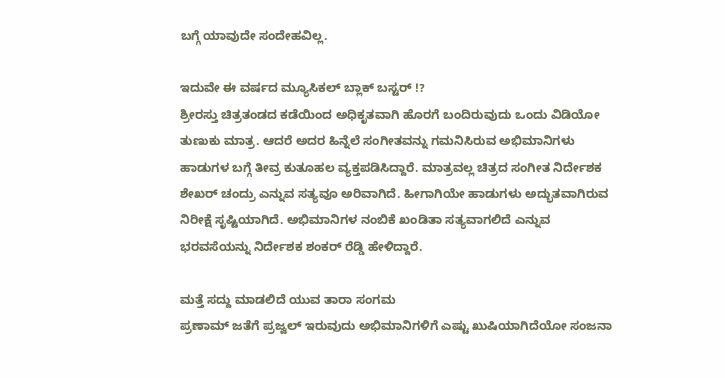ಬಗ್ಗೆ ಯಾವುದೇ ಸಂದೇಹವಿಲ್ಲ.

ಇದುವೇ ಈ ವರ್ಷದ ಮ್ಯೂಸಿಕಲ್‌ ಬ್ಲಾಕ್‌ ಬಸ್ಟರ್‌ !?
ಶ್ರೀರಸ್ತು ಚಿತ್ರತಂಡದ ಕಡೆಯಿಂದ ಅಧಿಕೃತವಾಗಿ ಹೊರಗೆ ಬಂದಿರುವುದು ಒಂದು ವಿಡಿಯೋ ತುಣುಕು ಮಾತ್ರ. ಆದರೆ ಅದರ ಹಿನ್ನೆಲೆ ಸಂಗೀತವನ್ನು ಗಮನಿಸಿರುವ ಅಭಿಮಾನಿಗಳು ಹಾಡುಗಳ ಬಗ್ಗೆ ತೀವ್ರ ಕುತೂಹಲ ವ್ಯಕ್ತಪಡಿಸಿದ್ದಾರೆ. ಮಾತ್ರವಲ್ಲ ಚಿತ್ರದ ಸಂಗೀತ ನಿರ್ದೇಶಕ ಶೇಖರ್‌ ಚಂದ್ರು ಎನ್ನುವ ಸತ್ಯವೂ ಅರಿವಾಗಿದೆ. ಹೀಗಾಗಿಯೇ ಹಾಡುಗಳು ಅದ್ಭುತವಾಗಿರುವ ನಿರೀಕ್ಷೆ ಸೃಷ್ಟಿಯಾಗಿದೆ. ಅಭಿಮಾನಿಗಳ ನಂಬಿಕೆ ಖಂಡಿತಾ ಸತ್ಯವಾಗಲಿದೆ ಎನ್ನುವ ಭರವಸೆಯನ್ನು ನಿರ್ದೇಶಕ ಶಂಕರ್‌ ರೆಡ್ಡಿ ಹೇಳಿದ್ದಾರೆ.

ಮತ್ತೆ ಸದ್ದು ಮಾಡಲಿದೆ ಯುವ ತಾರಾ ಸಂಗಮ
ಪ್ರಣಾಮ್‌ ಜತೆಗೆ ಪ್ರಜ್ವಲ್‌ ಇರುವುದು ಅಭಿಮಾನಿಗಳಿಗೆ ಎಷ್ಟು ಖುಷಿಯಾಗಿದೆಯೋ ಸಂಜನಾ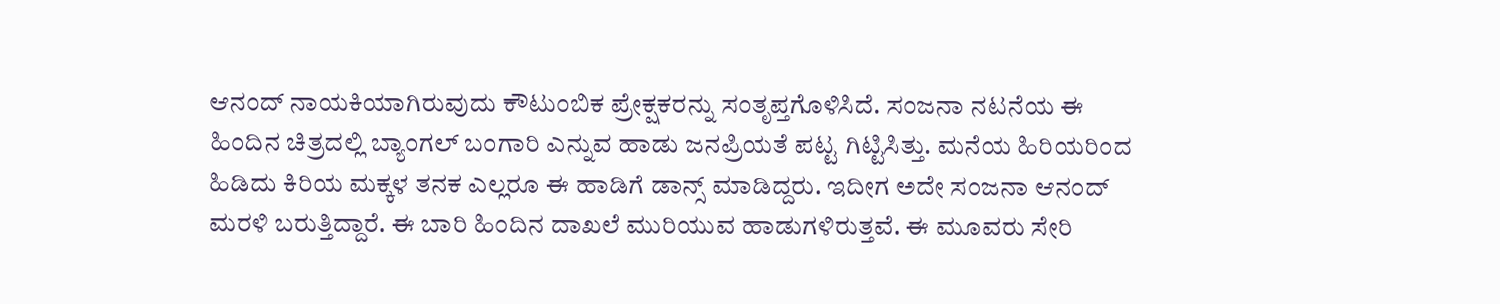ಆನಂದ್‌ ನಾಯಕಿಯಾಗಿರುವುದು ಕೌಟುಂಬಿಕ ಪ್ರೇಕ್ಷಕರನ್ನು ಸಂತೃಪ್ತಗೊಳಿಸಿದೆ. ಸಂಜನಾ ನಟನೆಯ ಈ ಹಿಂದಿನ ಚಿತ್ರದಲ್ಲಿ ಬ್ಯಾಂಗಲ್‌ ಬಂಗಾರಿ ಎನ್ನುವ ಹಾಡು ಜನಪ್ರಿಯತೆ ಪಟ್ಟ ಗಿಟ್ಟಿಸಿತ್ತು. ಮನೆಯ ಹಿರಿಯರಿಂದ ಹಿಡಿದು ಕಿರಿಯ ಮಕ್ಕಳ ತನಕ ಎಲ್ಲರೂ ಈ ಹಾಡಿಗೆ ಡಾನ್ಸ್‌ ಮಾಡಿದ್ದರು. ಇದೀಗ ಅದೇ ಸಂಜನಾ ಆನಂದ್‌ ಮರಳಿ ಬರುತ್ತಿದ್ದಾರೆ. ಈ ಬಾರಿ ಹಿಂದಿನ ದಾಖಲೆ ಮುರಿಯುವ ಹಾಡುಗಳಿರುತ್ತವೆ. ಈ ಮೂವರು ಸೇರಿ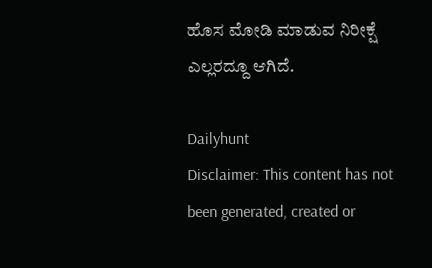ಹೊಸ ಮೋಡಿ ಮಾಡುವ ನಿರೀಕ್ಷೆ ಎಲ್ಲರದ್ದೂ ಆಗಿದೆ.

Dailyhunt
Disclaimer: This content has not been generated, created or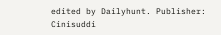edited by Dailyhunt. Publisher: Cinisuddi